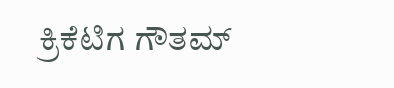ಕ್ರಿಕೆಟಿಗ ಗೌತಮ್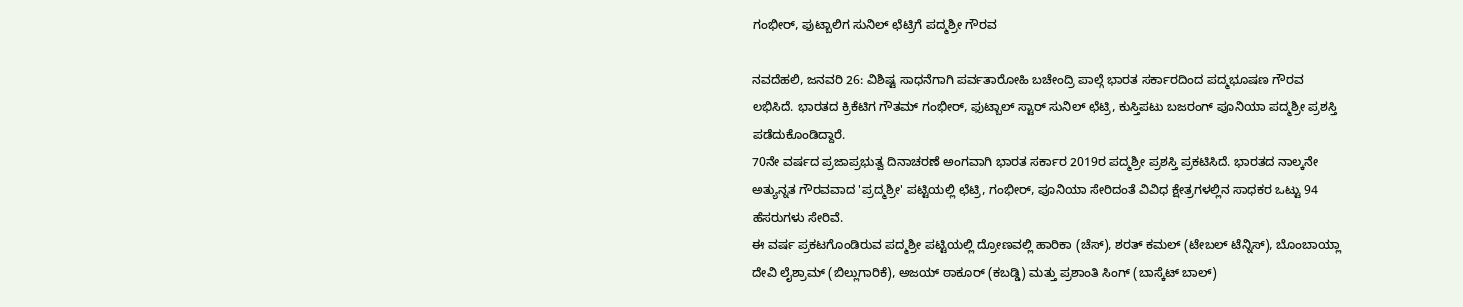ಗಂಭೀರ್, ಫುಟ್ಬಾಲಿಗ ಸುನಿಲ್ ಛೆಟ್ರಿಗೆ ಪದ್ಮಶ್ರೀ ಗೌರವ

ನವದೆಹಲಿ, ಜನವರಿ 26: ವಿಶಿಷ್ಟ ಸಾಧನೆಗಾಗಿ ಪರ್ವತಾರೋಹಿ ಬಚೇಂದ್ರಿ ಪಾಲ್ಗೆ ಭಾರತ ಸರ್ಕಾರದಿಂದ ಪದ್ಮಭೂಷಣ ಗೌರವ ಲಭಿಸಿದೆ. ಭಾರತದ ಕ್ರಿಕೆಟಿಗ ಗೌತಮ್ ಗಂಭೀರ್, ಫುಟ್ಬಾಲ್ ಸ್ಟಾರ್ ಸುನಿಲ್ ಛೆಟ್ರಿ, ಕುಸ್ತಿಪಟು ಬಜರಂಗ್ ಪೂನಿಯಾ ಪದ್ಮಶ್ರೀ ಪ್ರಶಸ್ತಿ ಪಡೆದುಕೊಂಡಿದ್ದಾರೆ.
70ನೇ ವರ್ಷದ ಪ್ರಜಾಪ್ರಭುತ್ವ ದಿನಾಚರಣೆ ಅಂಗವಾಗಿ ಭಾರತ ಸರ್ಕಾರ 2019ರ ಪದ್ಮಶ್ರೀ ಪ್ರಶಸ್ತಿ ಪ್ರಕಟಿಸಿದೆ. ಭಾರತದ ನಾಲ್ಕನೇ ಅತ್ಯುನ್ನತ ಗೌರವವಾದ 'ಪ್ರದ್ಮಶ್ರೀ' ಪಟ್ಟಿಯಲ್ಲಿ ಛೆಟ್ರಿ, ಗಂಭೀರ್, ಪೂನಿಯಾ ಸೇರಿದಂತೆ ವಿವಿಧ ಕ್ಷೇತ್ರಗಳಲ್ಲಿನ ಸಾಧಕರ ಒಟ್ಟು 94 ಹೆಸರುಗಳು ಸೇರಿವೆ.
ಈ ವರ್ಷ ಪ್ರಕಟಗೊಂಡಿರುವ ಪದ್ಮಶ್ರೀ ಪಟ್ಟಿಯಲ್ಲಿ ದ್ರೋಣವಲ್ಲಿ ಹಾರಿಕಾ (ಚೆಸ್), ಶರತ್ ಕಮಲ್ (ಟೇಬಲ್ ಟೆನ್ನಿಸ್), ಬೊಂಬಾಯ್ಲಾ ದೇವಿ ಲೈಶ್ರಾಮ್ (ಬಿಲ್ಲುಗಾರಿಕೆ), ಅಜಯ್ ಠಾಕೂರ್ (ಕಬಡ್ಡಿ) ಮತ್ತು ಪ್ರಶಾಂತಿ ಸಿಂಗ್ (ಬಾಸ್ಕೆಟ್ ಬಾಲ್)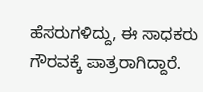ಹೆಸರುಗಳಿದ್ದು, ಈ ಸಾಧಕರು ಗೌರವಕ್ಕೆ ಪಾತ್ರರಾಗಿದ್ದಾರೆ.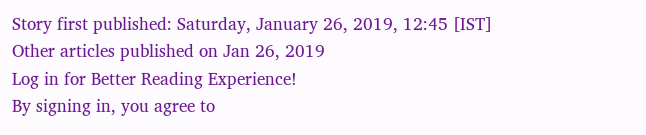Story first published: Saturday, January 26, 2019, 12:45 [IST]
Other articles published on Jan 26, 2019
Log in for Better Reading Experience!
By signing in, you agree to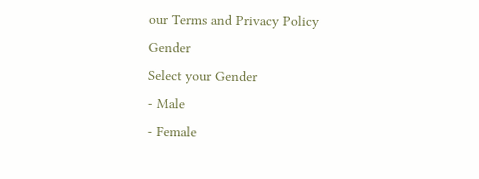our Terms and Privacy Policy
Gender
Select your Gender
- Male
- Female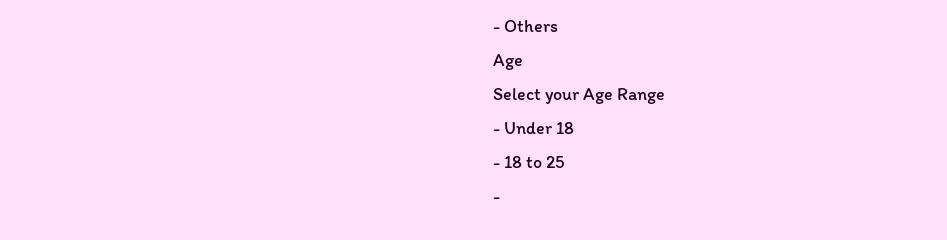- Others
Age
Select your Age Range
- Under 18
- 18 to 25
-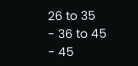26 to 35
- 36 to 45
- 45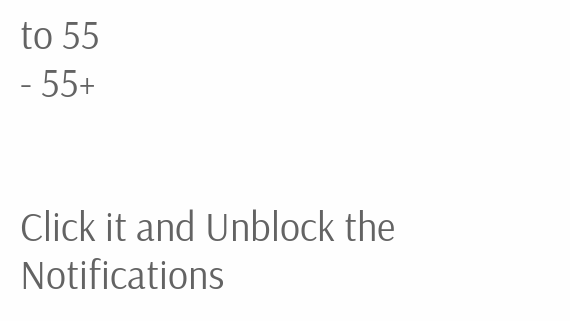to 55
- 55+


Click it and Unblock the Notifications